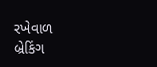રખેવાળ
બ્રેકિંગ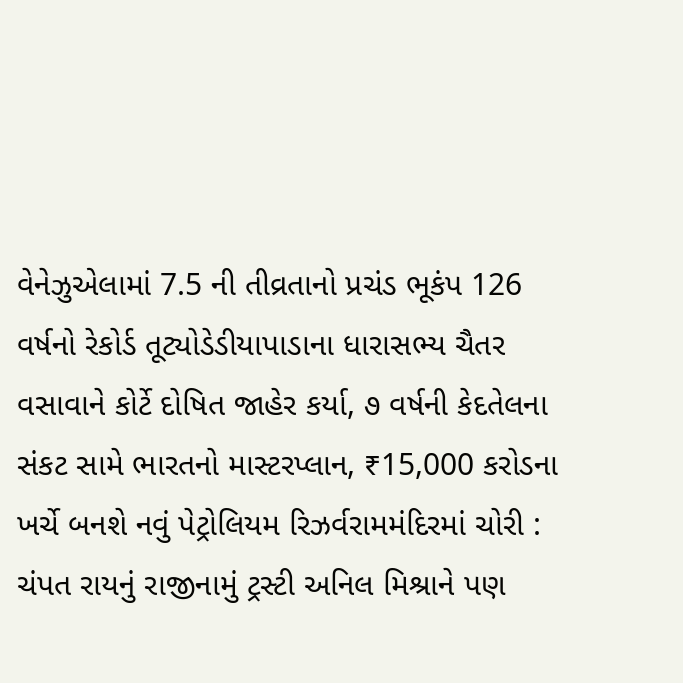વેનેઝુએલામાં 7.5 ની તીવ્રતાનો પ્રચંડ ભૂકંપ 126 વર્ષનો રેકોર્ડ તૂટ્યોડેડીયાપાડાના ધારાસભ્ય ચૈતર વસાવાને કોર્ટે દોષિત જાહેર કર્યા, ૭ વર્ષની કેદતેલના સંકટ સામે ભારતનો માસ્ટરપ્લાન, ₹15,000 કરોડના ખર્ચે બનશે નવું પેટ્રોલિયમ રિઝર્વરામમંદિરમાં ચોરી : ચંપત રાયનું રાજીનામું ટ્રસ્ટી અનિલ મિશ્રાને પણ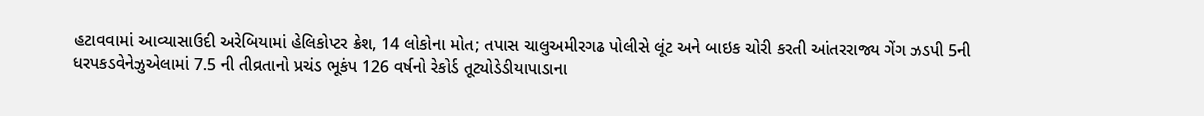હટાવવામાં આવ્યાસાઉદી અરેબિયામાં હેલિકોપ્ટર ક્રેશ, 14 લોકોના મોત; તપાસ ચાલુઅમીરગઢ પોલીસે લૂંટ અને બાઇક ચોરી કરતી આંતરરાજ્ય ગેંગ ઝડપી 5ની ધરપકડવેનેઝુએલામાં 7.5 ની તીવ્રતાનો પ્રચંડ ભૂકંપ 126 વર્ષનો રેકોર્ડ તૂટ્યોડેડીયાપાડાના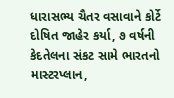ધારાસભ્ય ચૈતર વસાવાને કોર્ટે દોષિત જાહેર કર્યા, ૭ વર્ષની કેદતેલના સંકટ સામે ભારતનો માસ્ટરપ્લાન,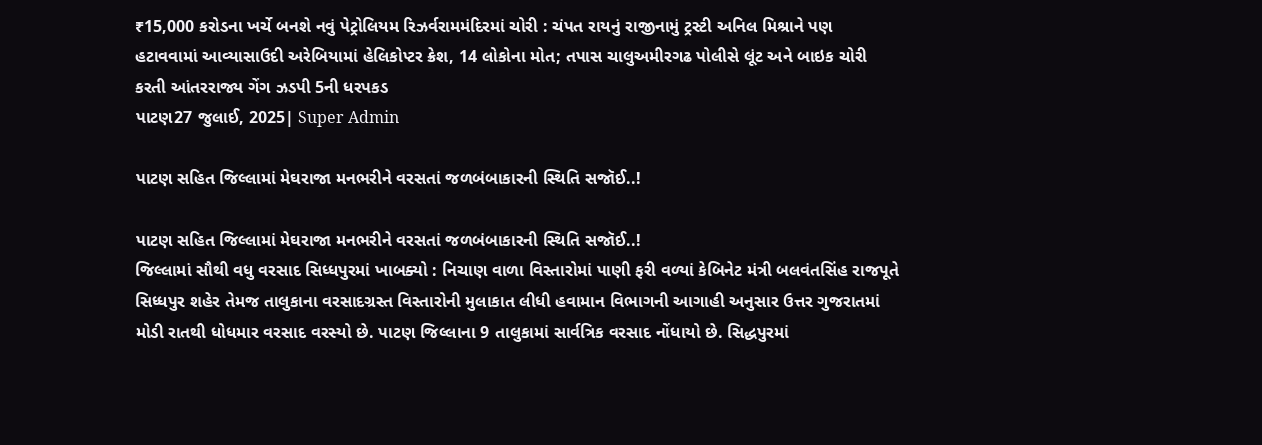₹15,000 કરોડના ખર્ચે બનશે નવું પેટ્રોલિયમ રિઝર્વરામમંદિરમાં ચોરી : ચંપત રાયનું રાજીનામું ટ્રસ્ટી અનિલ મિશ્રાને પણ હટાવવામાં આવ્યાસાઉદી અરેબિયામાં હેલિકોપ્ટર ક્રેશ, 14 લોકોના મોત; તપાસ ચાલુઅમીરગઢ પોલીસે લૂંટ અને બાઇક ચોરી કરતી આંતરરાજ્ય ગેંગ ઝડપી 5ની ધરપકડ
પાટણ27 જુલાઈ, 2025| Super Admin

પાટણ સહિત જિલ્લામાં મેઘરાજા મનભરીને વરસતાં જળબંબાકારની સ્થિતિ સજૉઈ..!

પાટણ સહિત જિલ્લામાં મેઘરાજા મનભરીને વરસતાં જળબંબાકારની સ્થિતિ સજૉઈ..!
જિલ્લામાં સૌથી વધુ વરસાદ સિધ્ધપુરમાં ખાબક્યો : નિચાણ વાળા વિસ્તારોમાં પાણી ફરી વળ્યાં કેબિનેટ મંત્રી બલવંતસિંહ રાજપૂતે સિધ્ધપુર શહેર તેમજ તાલુકાના વરસાદગ્રસ્ત વિસ્તારોની મુલાકાત લીધી હવામાન વિભાગની આગાહી અનુસાર ઉત્તર ગુજરાતમાં મોડી રાતથી ધોધમાર વરસાદ વરસ્યો છે. પાટણ જિલ્લાના 9 તાલુકામાં સાર્વત્રિક વરસાદ નોંધાયો છે. સિદ્ધપુરમાં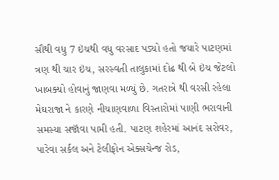સૌથી વધુ 7 ઇંચથી વધુ વરસાદ પડ્યો હતો જયારે પાટણમાં ત્રણ થી ચાર ઇંચ, સરસ્વતી તાલુકામાં દોઢ થી બે ઇંચ જેટલો ખાબક્યો હોવાનું જાણવા મળ્યું છે. ગતરાત્રે થી વરસી રહેલા મેઘરાજા ને કારણે નીચાણવાળા વિસ્તારોમાં પાણી ભરાવાની સમસ્યા સજૉવા પામી હતી. પાટણ શહેરમાં આનંદ સરોવર, પારેવા સર્કલ અને ટેલીફોન એક્સચેન્જ રોડ,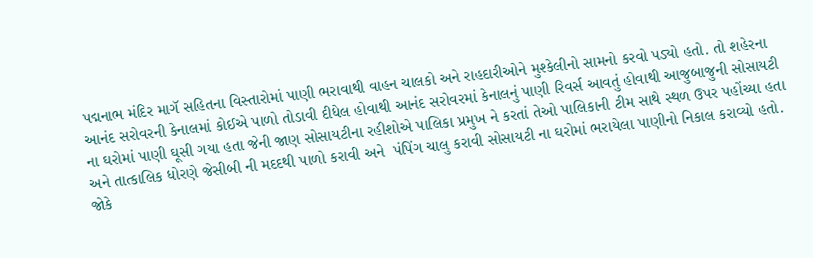પદ્મનાભ મંદિર માગૅ સહિતના વિસ્તારોમાં પાણી ભરાવાથી વાહન ચાલકો અને રાહદારીઓને મુશ્કેલીનો સામનો કરવો પડ્યો હતો. તો શહેરના આનંદ સરોવરની કેનાલમાં કોઈએ પાળો તોડાવી દીધેલ હોવાથી આનંદ સરોવરમાં કેનાલનું પાણી રિવર્સ આવતું હોવાથી આજુબાજુની સોસાયટી ના ઘરોમાં પાણી ઘૂસી ગયા હતા જેની જાણ સોસાયટીના રહીશોએ પાલિકા પ્રમુખ ને કરતાં તેઓ પાલિકાની ટીમ સાથે સ્થળ ઉપર પહોંચ્યા હતા અને તાત્કાલિક ધોરણે જેસીબી ની મદદથી પાળો કરાવી અને  પંપિંગ ચાલુ કરાવી સોસાયટી ના ઘરોમાં ભરાયેલા પાણીનો નિકાલ કરાવ્યો હતો. જોકે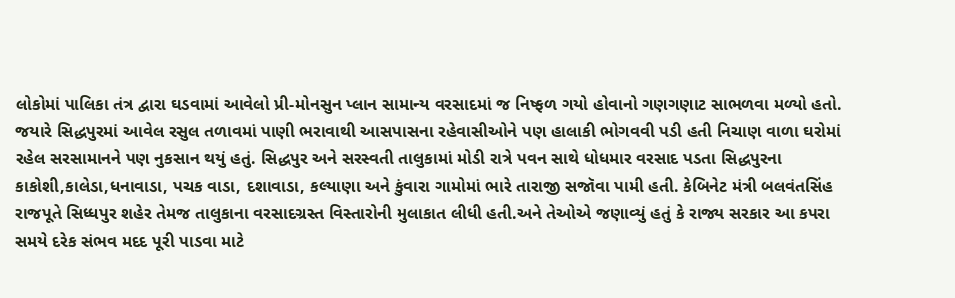લોકોમાં પાલિકા તંત્ર દ્વારા ઘડવામાં આવેલો પ્રી-મોનસુન પ્લાન સામાન્ય વરસાદમાં જ નિષ્ફળ ગયો હોવાનો ગણગણાટ સાભળવા મળ્યો હતો. જયારે સિદ્ધપુરમાં આવેલ રસુલ તળાવમાં પાણી ભરાવાથી આસપાસના રહેવાસીઓને પણ હાલાકી ભોગવવી પડી હતી નિચાણ વાળા ઘરોમાં રહેલ સરસામાનને પણ નુકસાન થયું હતું. સિદ્ધપુર અને સરસ્વતી તાલુકામાં મોડી રાત્રે પવન સાથે ધોધમાર વરસાદ પડતા સિદ્ધપુરના કાકોશી,કાલેડા,ધનાવાડા, પચક વાડા, દશાવાડા, કલ્યાણા અને કુંવારા ગામોમાં ભારે તારાજી સજૉવા પામી હતી. કેબિનેટ મંત્રી બલવંતસિંહ રાજપૂતે સિધ્ધપુર શહેર તેમજ તાલુકાના વરસાદગ્રસ્ત વિસ્તારોની મુલાકાત લીધી હતી.અને તેઓએ જણાવ્યું હતું કે રાજ્ય સરકાર આ કપરા સમયે દરેક સંભવ મદદ પૂરી પાડવા માટે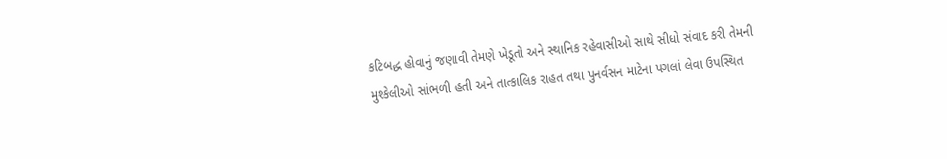કટિબદ્ધ હોવાનું જણાવી તેમણે ખેડૂતો અને સ્થાનિક રહેવાસીઓ સાથે સીધો સંવાદ કરી તેમની મુશ્કેલીઓ સાંભળી હતી અને તાત્કાલિક રાહત તથા પુનર્વસન માટેના પગલાં લેવા ઉપસ્થિત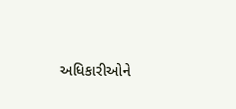અધિકારીઓને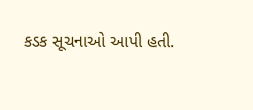કડક સૂચનાઓ આપી હતી.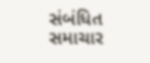સંબંધિત સમાચાર